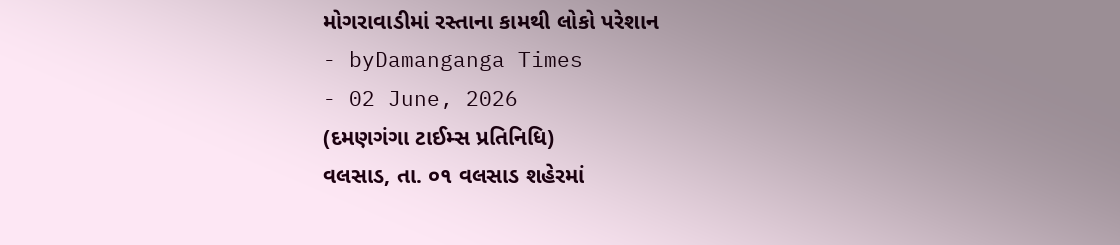મોગરાવાડીમાં રસ્તાના કામથી લોકો પરેશાન
- byDamanganga Times
- 02 June, 2026
(દમણગંગા ટાઈમ્સ પ્રતિનિધિ)
વલસાડ, તા. ૦૧ વલસાડ શહેરમાં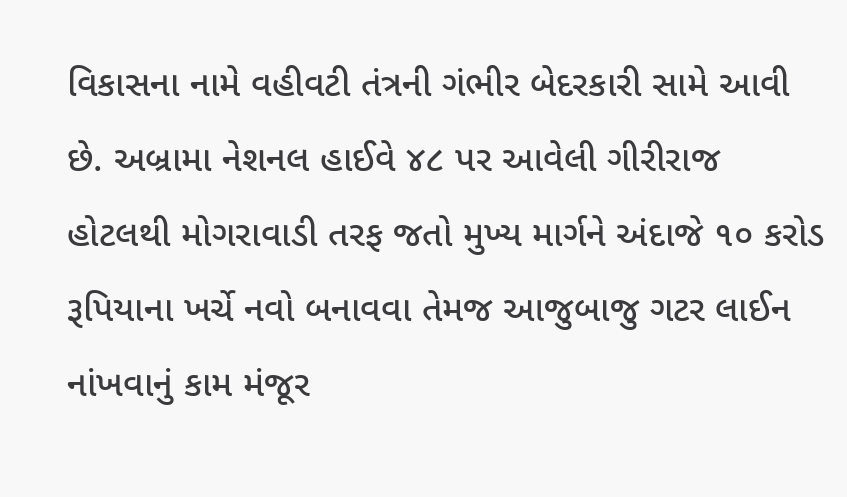વિકાસના નામે વહીવટી તંત્રની ગંભીર બેદરકારી સામે આવી છે. અબ્રામા નેશનલ હાઈવે ૪૮ પર આવેલી ગીરીરાજ હોટલથી મોગરાવાડી તરફ જતો મુખ્ય માર્ગને અંદાજે ૧૦ કરોડ રૂપિયાના ખર્ચે નવો બનાવવા તેમજ આજુબાજુ ગટર લાઈન નાંખવાનું કામ મંજૂર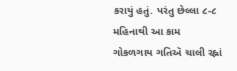કરાયું હતું. પરંતુ છેલ્લા ૮-૮ મહિનાથી આ કામ ગોકળગાય ગતિઍ ચાલી રહ્નાં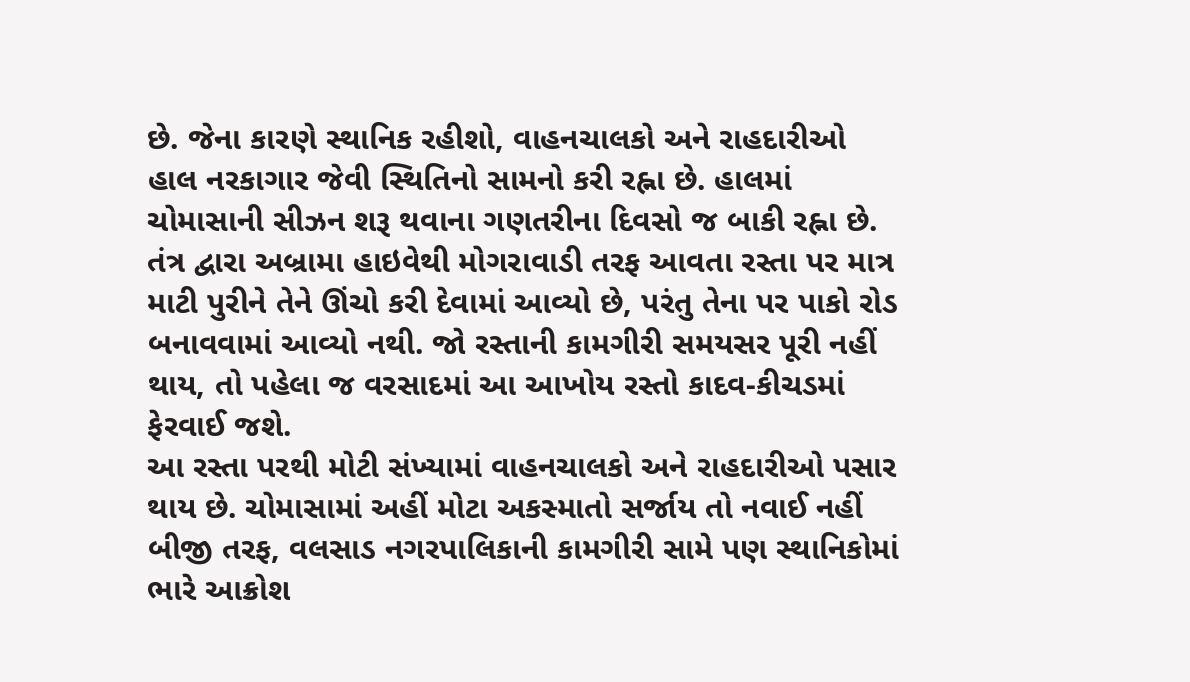છે. જેના કારણે સ્થાનિક રહીશો, વાહનચાલકો અને રાહદારીઓ હાલ નરકાગાર જેવી સ્થિતિનો સામનો કરી રહ્ના છે. હાલમાં ચોમાસાની સીઝન શરૂ થવાના ગણતરીના દિવસો જ બાકી રહ્ના છે. તંત્ર દ્વારા અબ્રામા હાઇવેથી મોગરાવાડી તરફ આવતા રસ્તા પર માત્ર માટી પુરીને તેને ઊંચો કરી દેવામાં આવ્યો છે, પરંતુ તેના પર પાકો રોડ બનાવવામાં આવ્યો નથી. જો રસ્તાની કામગીરી સમયસર પૂરી નહીં થાય, તો પહેલા જ વરસાદમાં આ આખોય રસ્તો કાદવ-કીચડમાં ફેરવાઈ જશે.
આ રસ્તા પરથી મોટી સંખ્યામાં વાહનચાલકો અને રાહદારીઓ પસાર થાય છે. ચોમાસામાં અહીં મોટા અકસ્માતો સર્જાય તો નવાઈ નહીં બીજી તરફ, વલસાડ નગરપાલિકાની કામગીરી સામે પણ સ્થાનિકોમાં ભારે આક્રોશ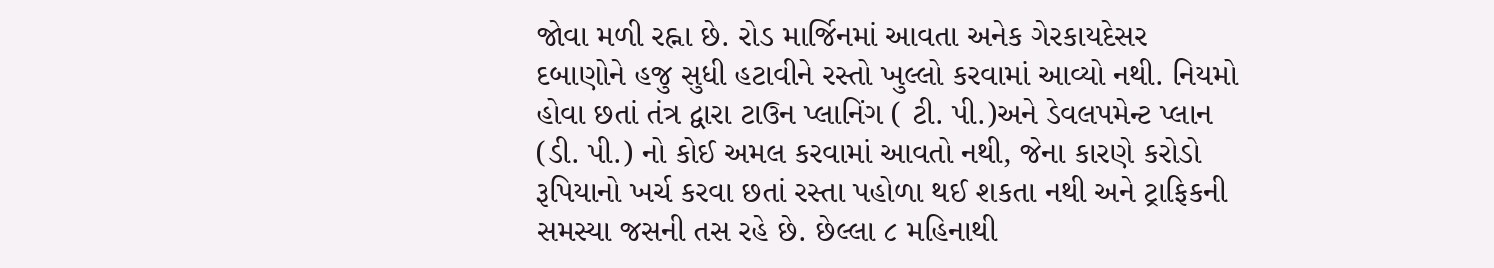જોવા મળી રહ્ના છે. રોડ માર્જિનમાં આવતા અનેક ગેરકાયદેસર દબાણોને હજુ સુધી હટાવીને રસ્તો ખુલ્લો કરવામાં આવ્યો નથી. નિયમો હોવા છતાં તંત્ર દ્વારા ટાઉન પ્લાનિંગ ( ટી. પી.)અને ડેવલપમેન્ટ પ્લાન (ડી. પી.) નો કોઈ અમલ કરવામાં આવતો નથી, જેના કારણે કરોડો રૂપિયાનો ખર્ચ કરવા છતાં રસ્તા પહોળા થઈ શકતા નથી અને ટ્રાફિકની સમસ્યા જસની તસ રહે છે. છેલ્લા ૮ મહિનાથી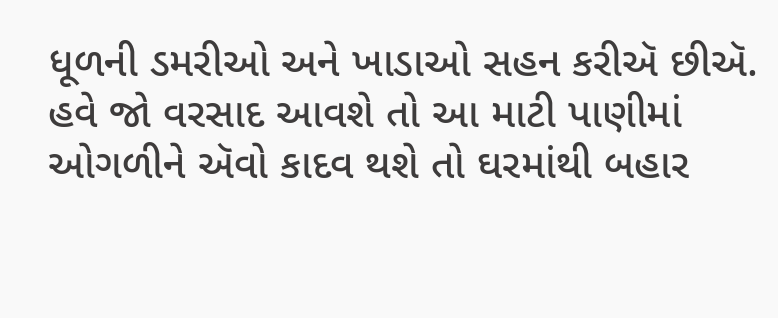ધૂળની ડમરીઓ અને ખાડાઓ સહન કરીઍ છીઍ. હવે જો વરસાદ આવશે તો આ માટી પાણીમાં ઓગળીને ઍવો કાદવ થશે તો ઘરમાંથી બહાર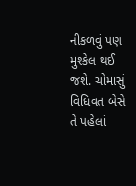નીકળવું પણ મુશ્કેલ થઈ જશે. ચોમાસું વિધિવત બેસે તે પહેલાં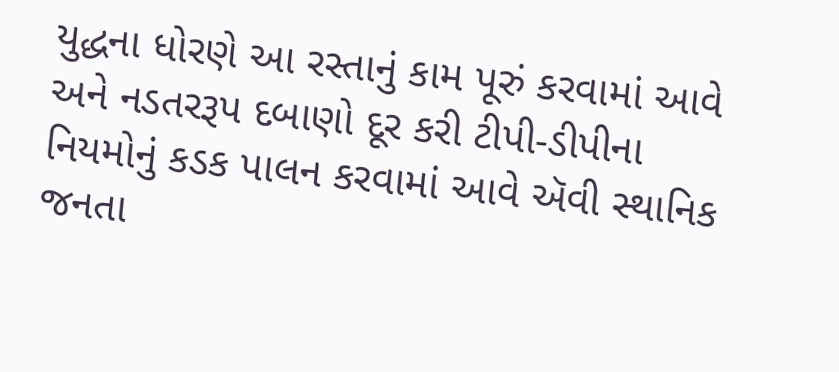યુદ્ધના ધોરણે આ રસ્તાનું કામ પૂરું કરવામાં આવે અને નડતરરૂપ દબાણો દૂર કરી ટીપી-ડીપીના નિયમોનું કડક પાલન કરવામાં આવે ઍવી સ્થાનિક જનતા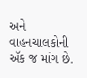અને વાહનચાલકોની ઍક જ માંગ છે.